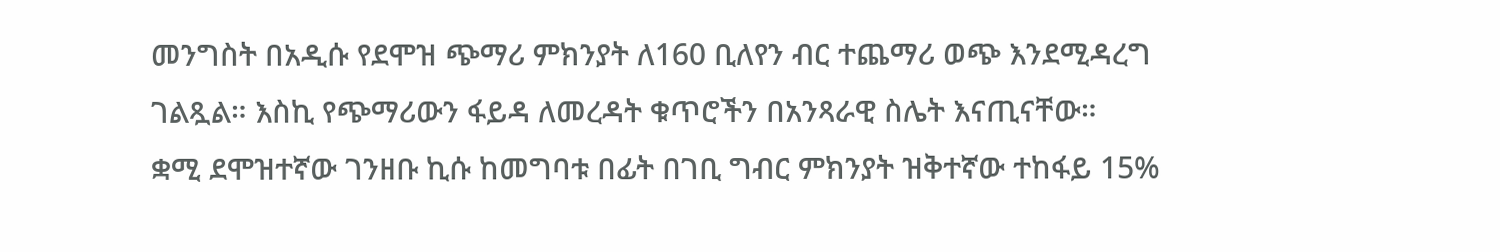መንግስት በአዲሱ የደሞዝ ጭማሪ ምክንያት ለ160 ቢለየን ብር ተጨማሪ ወጭ እንደሚዳረግ ገልጿል። እስኪ የጭማሪውን ፋይዳ ለመረዳት ቁጥሮችን በአንጻራዊ ስሌት እናጢናቸው።
ቋሚ ደሞዝተኛው ገንዘቡ ኪሱ ከመግባቱ በፊት በገቢ ግብር ምክንያት ዝቅተኛው ተከፋይ 15%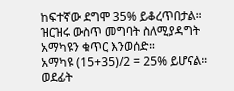ከፍተኛው ደግሞ 35% ይቆረጥበታል። ዝርዝሩ ውስጥ መግባት ስለሚያዳግት አማካዩን ቁጥር እንወሰድ።
አማካዩ (15+35)/2 = 25% ይሆናል። ወደፊት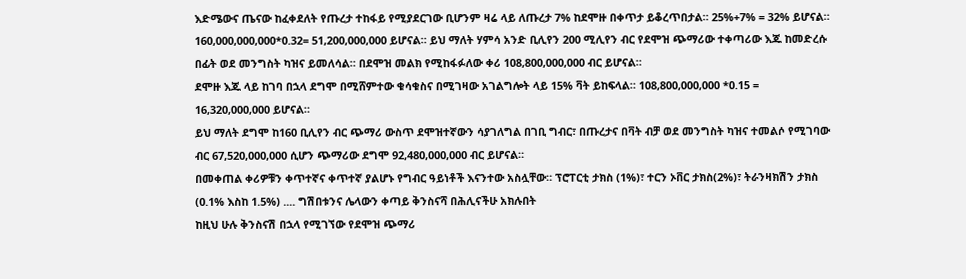እድሜውና ጤናው ከፈቀደለት የጡረታ ተከፋይ የሚያደርገው ቢሆንም ዛሬ ላይ ለጡረታ 7% ከደሞዙ በቀጥታ ይቆረጥበታል። 25%+7% = 32% ይሆናል።
160,000,000,000*0.32= 51,200,000,000 ይሆናል። ይህ ማለት ሃምሳ አንድ ቢሊየን 200 ሚሊየን ብር የደሞዝ ጭማሪው ተቀጣሪው እጁ ከመድረሱ በፊት ወደ መንግስት ካዝና ይመለሳል። በደሞዝ መልክ የሚከፋፉለው ቀሪ 108,800,000,000 ብር ይሆናል።
ደሞዙ እጁ ላይ ከገባ በኋላ ደግሞ በሚሸምተው ቁሳቁስና በሚገዛው አገልግሎት ላይ 15% ቫት ይከፍላል። 108,800,000,000 *0.15 = 16,320,000,000 ይሆናል።
ይህ ማለት ደግሞ ከ160 ቢሊየን ብር ጭማሪ ውስጥ ደሞዝተኛውን ሳያገለግል በገቢ ግብር፣ በጡረታና በቫት ብቻ ወደ መንግስት ካዝና ተመልሶ የሚገባው ብር 67,520,000,000 ሲሆን ጭማሪው ደግሞ 92,480,000,000 ብር ይሆናል።
በመቀጠል ቀሪዎቹን ቀጥተኛና ቀጥተኛ ያልሆኑ የግብር ዓይነቶች እናንተው አስሏቸው። ፕሮፐርቲ ታክስ (1%)፣ ተርን ኦቨር ታክስ(2%)፣ ትራንዛክሽን ታክስ (0.1% እስከ 1.5%) .... ግሽበቱንና ሌላውን ቀጣይ ቅንስናሻ በሕሊናችሁ አክሉበት
ከዚህ ሁሉ ቅንስናሽ በኋላ የሚገኘው የደሞዝ ጭማሪ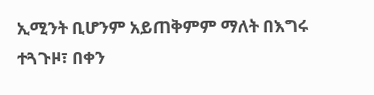ኢሚንት ቢሆንም አይጠቅምም ማለት በእግሩ ተጓጉዞ፣ በቀን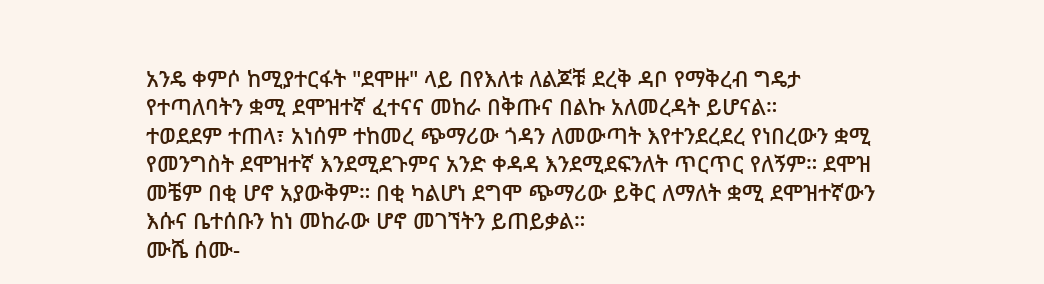አንዴ ቀምሶ ከሚያተርፋት "ደሞዙ" ላይ በየእለቱ ለልጆቹ ደረቅ ዳቦ የማቅረብ ግዴታ የተጣለባትን ቋሚ ደሞዝተኛ ፈተናና መከራ በቅጡና በልኩ አለመረዳት ይሆናል።
ተወደደም ተጠላ፣ አነሰም ተከመረ ጭማሪው ጎዳን ለመውጣት እየተንደረደረ የነበረውን ቋሚ የመንግስት ደሞዝተኛ እንደሚደጉምና አንድ ቀዳዳ እንደሚደፍንለት ጥርጥር የለኝም። ደሞዝ መቼም በቂ ሆኖ አያውቅም። በቂ ካልሆነ ደግሞ ጭማሪው ይቅር ለማለት ቋሚ ደሞዝተኛውን እሱና ቤተሰቡን ከነ መከራው ሆኖ መገኘትን ይጠይቃል።
ሙሼ ሰሙ-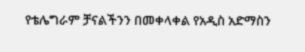የቴሌግራም ቻናልችንን በመቀላቀል የአዲስ አድማስን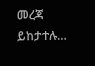መረጃ ይከታተሉ…